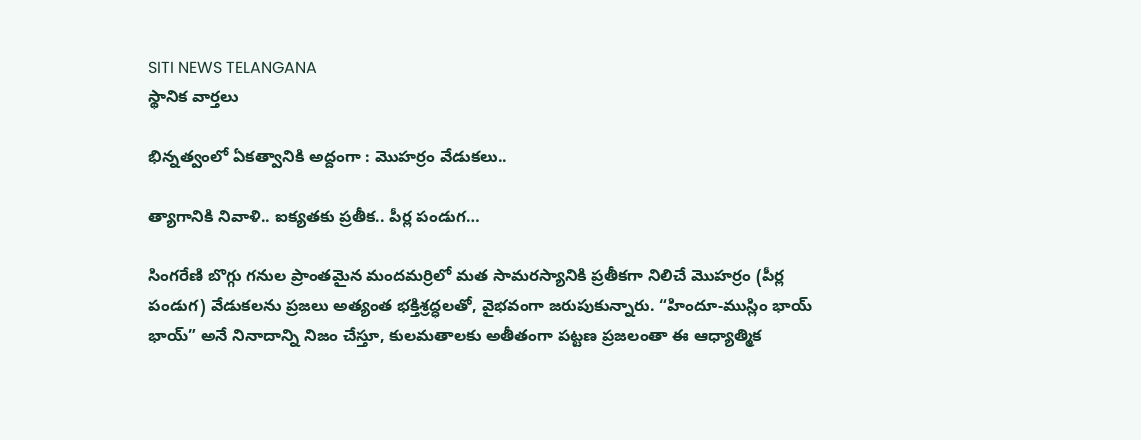SITI NEWS TELANGANA
స్థానిక వార్తలు

భిన్నత్వంలో ఏకత్వానికి అద్దంగా : మొహర్రం వేడుకలు..

త్యాగానికి నివాళి.. ఐక్యతకు ప్రతీక.. పీర్ల పండుగ…

సింగరేణి బొగ్గు గనుల ప్రాంతమైన మందమర్రిలో మత సామరస్యానికి ప్రతీకగా నిలిచే మొహర్రం (పీర్ల పండుగ) వేడుకలను ప్రజలు అత్యంత భక్తిశ్రద్ధలతో, వైభవంగా జరుపుకున్నారు. “హిందూ-ముస్లిం భాయ్ భాయ్” అనే నినాదాన్ని నిజం చేస్తూ, కులమతాలకు అతీతంగా పట్టణ ప్రజలంతా ఈ ఆధ్యాత్మిక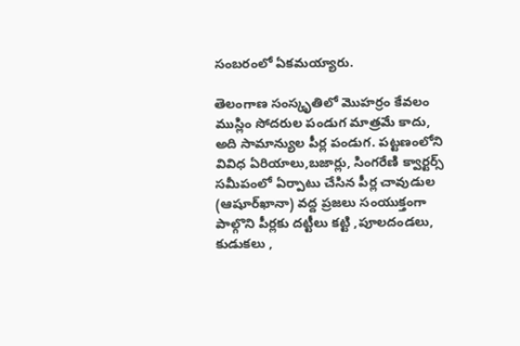సంబరంలో ఏకమయ్యారు.

తెలంగాణ సంస్కృతిలో మొహర్రం కేవలం ముస్లిం సోదరుల పండుగ మాత్రమే కాదు, అది సామాన్యుల పీర్ల పండుగ. పట్టణంలోని వివిధ ఏరియాలు,బజార్లు, సింగరేణి క్వార్టర్స్ సమీపంలో ఏర్పాటు చేసిన పీర్ల చావుడుల (ఆషూర్‌ఖానా) వద్ద ప్రజలు సంయుక్తంగా పాల్గొని పీర్లకు దట్టీలు కట్టి ,పూలదండలు, కుడుకలు ,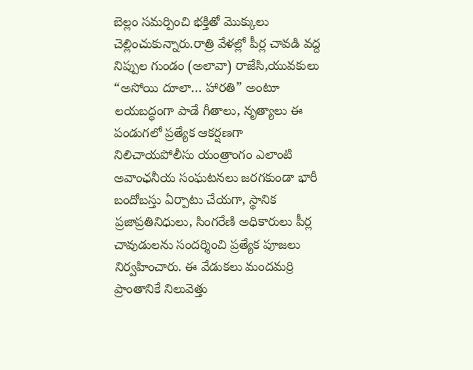బెల్లం సమర్పించి భక్తితో మొక్కులు చెల్లించుకున్నారు.రాత్రి వేళల్లో పీర్ల చావడి వద్ద నిప్పుల గుండం (అలావా) రాజేసి,యువకులు “అసోయి దూలా… హారతి” అంటూ లయబద్ధంగా పాడే గీతాలు, నృత్యాలు ఈ పండుగలో ప్రత్యేక ఆకర్షణగా నిలిచాయపోలీసు యంత్రాంగం ఎలాంటి అవాంఛనీయ సంఘటనలు జరగకుండా భారీ బందోబస్తు ఏర్పాటు చేయగా, స్థానిక ప్రజాప్రతినిధులు, సింగరేణి అధికారులు పీర్ల చావుడులను సందర్శించి ప్రత్యేక పూజలు నిర్వహించారు. ఈ వేడుకలు మందమర్రి ప్రాంతానికే నిలువెత్తు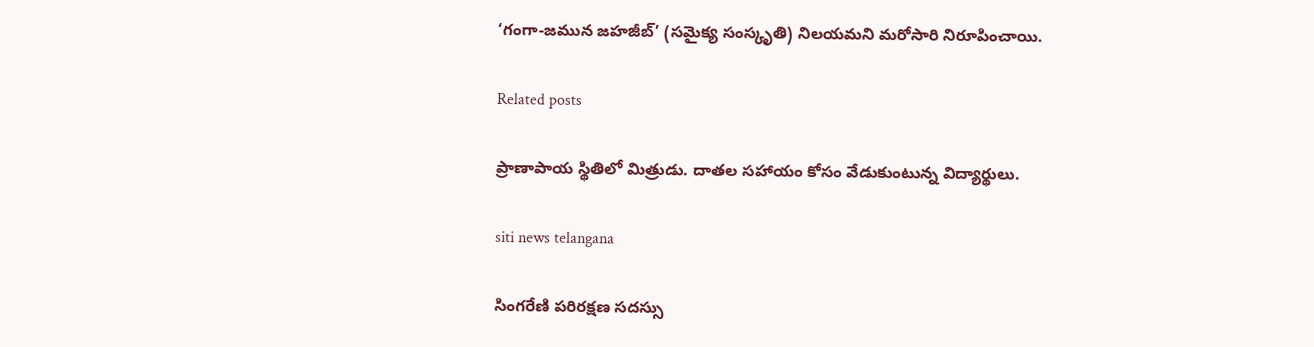‘గంగా-జమున జహజీబ్’ (సమైక్య సంస్కృతి) నిలయమని మరోసారి నిరూపించాయి.

Related posts

ప్రాణాపాయ స్థితిలో మిత్రుడు. దాతల సహాయం కోసం వేడుకుంటున్న విద్యార్థులు.

siti news telangana

సింగరేణి పరిరక్షణ సదస్సు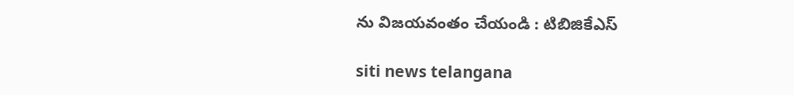ను విజయవంతం చేయండి : టిబిజికేఎస్

siti news telangana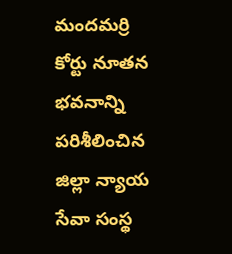మందమర్రి కోర్టు నూతన భవనాన్ని పరిశీలించిన జిల్లా న్యాయ సేవా సంస్థ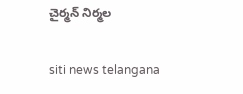చైర్మన్ నిర్మల

siti news telangana